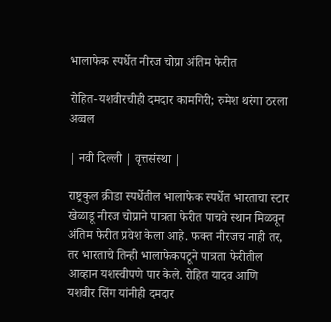भालाफेक स्पर्धेत नीरज चोप्रा अंतिम फेरीत

रोहित-यशवीरचीही दमदार कामगिरी; रुमेश थरंगा ठरला अव्वल

| नवी दिल्ली | वृत्तसंस्था |

राष्ट्रकुल क्रीडा स्पर्धेतील भालाफेक स्पर्धेत भारताचा स्टार खेळाडू नीरज चोप्राने पात्रता फेरीत पाचवे स्थान मिळवून अंतिम फेरीत प्रवेश केला आहे. फक्त नीरजच नाही तर, तर भारताचे तिन्ही भालाफेकपटूने पात्रता फेरीतील आव्हान यशस्वीपणे पार केले. रोहित यादव आणि यशवीर सिंग यांनीही दमदार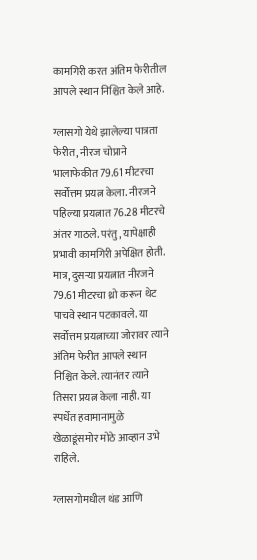कामगिरी करत अंतिम फेरीतील आपले स्थान निश्चित केले आहे.

ग्लासगो येथे झालेल्या पात्रता फेरीत, नीरज चोप्राने भालाफेकीत 79.61 मीटरचा सर्वोत्तम प्रयत्न केला. नीरजने पहिल्या प्रयत्नात 76.28 मीटरचे अंतर गाठले. परंतु, यापेक्षाही प्रभावी कामगिरी अपेक्षित होती. मात्र, दुसऱ्या प्रयत्नात नीरजने 79.61 मीटरचा थ्रो करून थेट पाचवे स्थान पटकावले. या सर्वोत्तम प्रयत्नाच्या जोरावर त्याने अंतिम फेरीत आपले स्थान निश्चित केले. त्यानंतर त्याने तिसरा प्रयत्न केला नाही. या स्पर्धेत हवामानामुळे खेळाडूंसमोर मोठे आव्हान उभे राहिले.

ग्लासगोमधील थंड आणि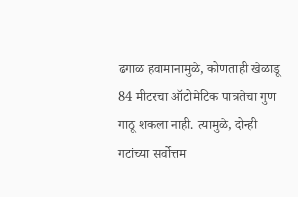ढगाळ हवामानामुळे, कोणताही खेळाडू 84 मीटरचा ऑटोमेटिक पात्रतेचा गुण गाठू शकला नाही. त्यामुळे, दोन्ही गटांच्या सर्वोत्तम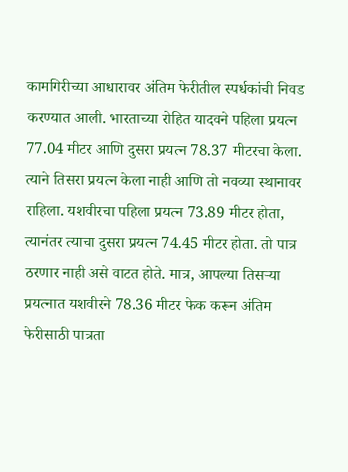कामगिरीच्या आधारावर अंतिम फेरीतील स्पर्धकांची निवड करण्यात आली. भारताच्या रोहित यादवने पहिला प्रयत्न 77.04 मीटर आणि दुसरा प्रयत्न 78.37 मीटरचा केला. त्याने तिसरा प्रयत्न केला नाही आणि तो नवव्या स्थानावर राहिला. यशवीरचा पहिला प्रयत्न 73.89 मीटर होता, त्यानंतर त्याचा दुसरा प्रयत्न 74.45 मीटर होता. तो पात्र ठरणार नाही असे वाटत होते. मात्र, आपल्या तिसऱ्या प्रयत्नात यशवीरने 78.36 मीटर फेक करून अंतिम फेरीसाठी पात्रता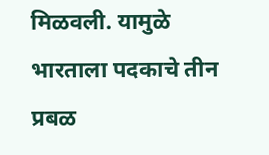मिळवली. यामुळे भारताला पदकाचे तीन प्रबळ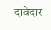दावेदार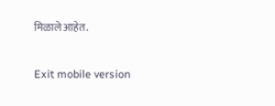मिळाले आहेत.

Exit mobile version